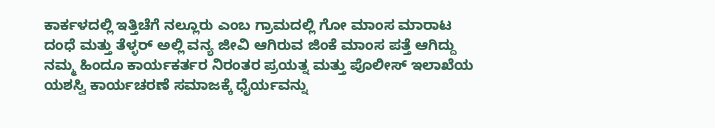ಕಾರ್ಕಳದಲ್ಲಿ ಇತ್ತಿಚೆಗೆ ನಲ್ಲೂರು ಎಂಬ ಗ್ರಾಮದಲ್ಲಿ ಗೋ ಮಾಂಸ ಮಾರಾಟ ದಂಧೆ ಮತ್ತು ತೆಳ್ಳರ್ ಅಲ್ಲಿ ವನ್ಯ ಜೀವಿ ಆಗಿರುವ ಜಿಂಕೆ ಮಾಂಸ ಪತ್ತೆ ಆಗಿದ್ದು ನಮ್ಮ ಹಿಂದೂ ಕಾರ್ಯಕರ್ತರ ನಿರಂತರ ಪ್ರಯತ್ನ ಮತ್ತು ಪೊಲೀಸ್ ಇಲಾಖೆಯ ಯಶಸ್ವಿ ಕಾರ್ಯಚರಣೆ ಸಮಾಜಕ್ಕೆ ಧೈರ್ಯವನ್ನು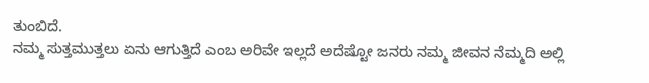ತುಂಬಿದೆ.
ನಮ್ಮ ಸುತ್ತಮುತ್ತಲು ಏನು ಆಗುತ್ತಿದೆ ಎಂಬ ಅರಿವೇ ಇಲ್ಲದೆ ಅದೆಷ್ಟೋ ಜನರು ನಮ್ಮ ಜೀವನ ನೆಮ್ಮದಿ ಅಲ್ಲಿ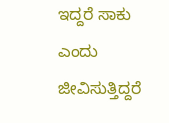ಇದ್ದರೆ ಸಾಕು ಎಂದು ಜೀವಿಸುತ್ತಿದ್ದರೆ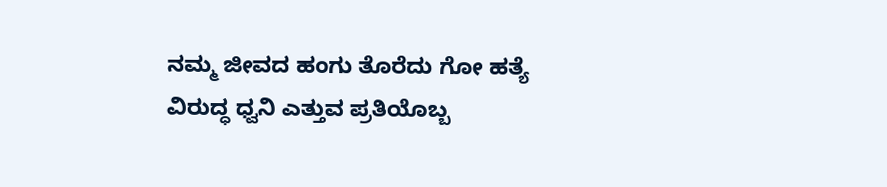ನಮ್ಮ ಜೀವದ ಹಂಗು ತೊರೆದು ಗೋ ಹತ್ಯೆ ವಿರುದ್ಧ ಧ್ವನಿ ಎತ್ತುವ ಪ್ರತಿಯೊಬ್ಬ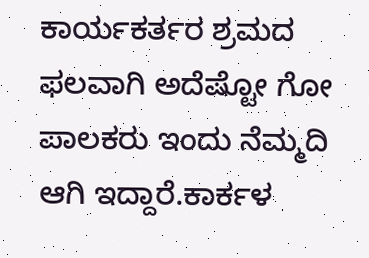ಕಾರ್ಯಕರ್ತರ ಶ್ರಮದ ಫಲವಾಗಿ ಅದೆಷ್ಟೋ ಗೋ ಪಾಲಕರು ಇಂದು ನೆಮ್ಮದಿ ಆಗಿ ಇದ್ದಾರೆ.ಕಾರ್ಕಳ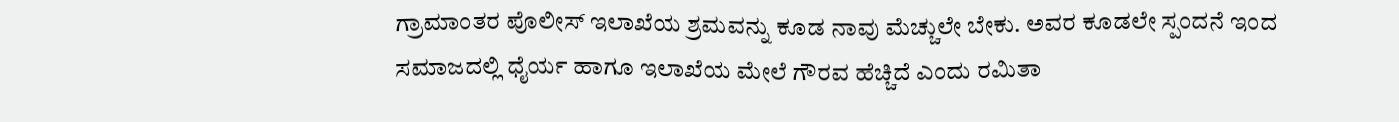ಗ್ರಾಮಾಂತರ ಪೊಲೀಸ್ ಇಲಾಖೆಯ ಶ್ರಮವನ್ನು ಕೂಡ ನಾವು ಮೆಚ್ಚುಲೇ ಬೇಕು. ಅವರ ಕೂಡಲೇ ಸ್ಪಂದನೆ ಇಂದ ಸಮಾಜದಲ್ಲಿ ಧೈರ್ಯ ಹಾಗೂ ಇಲಾಖೆಯ ಮೇಲೆ ಗೌರವ ಹೆಚ್ಚಿದೆ ಎಂದು ರಮಿತಾ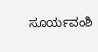ಸೂರ್ಯವಂಶಿ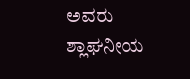ಅವರು ಶ್ಲಾಘನೀಯ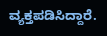ವ್ಯಕ್ತಪಡಿಸಿದ್ದಾರೆ.